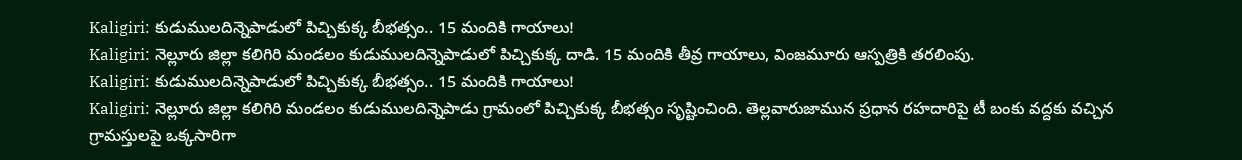Kaligiri: కుడుములదిన్నెపాడులో పిచ్చికుక్క బీభత్సం.. 15 మందికి గాయాలు!
Kaligiri: నెల్లూరు జిల్లా కలిగిరి మండలం కుడుములదిన్నెపాడులో పిచ్చికుక్క దాడి. 15 మందికి తీవ్ర గాయాలు, వింజమూరు ఆస్పత్రికి తరలింపు.
Kaligiri: కుడుములదిన్నెపాడులో పిచ్చికుక్క బీభత్సం.. 15 మందికి గాయాలు!
Kaligiri: నెల్లూరు జిల్లా కలిగిరి మండలం కుడుములదిన్నెపాడు గ్రామంలో పిచ్చికుక్క బీభత్సం సృష్టించింది. తెల్లవారుజామున ప్రధాన రహదారిపై టీ బంకు వద్దకు వచ్చిన గ్రామస్తులపై ఒక్కసారిగా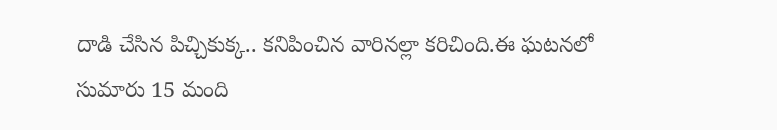దాడి చేసిన పిచ్చికుక్క.. కనిపించిన వారినల్లా కరిచింది.ఈ ఘటనలో సుమారు 15 మంది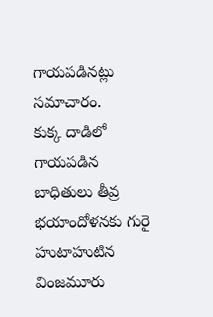గాయపడినట్లు సమాచారం.
కుక్క దాడిలో గాయపడిన బాధితులు తీవ్ర భయాందోళనకు గురై హుటాహుటిన వింజమూరు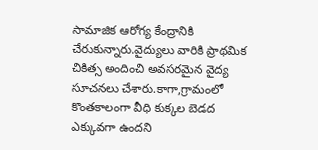సామాజిక ఆరోగ్య కేంద్రానికి చేరుకున్నారు.వైద్యులు వారికి ప్రాథమిక చికిత్స అందించి అవసరమైన వైద్య సూచనలు చేశారు.కాగా,గ్రామంలో కొంతకాలంగా వీధి కుక్కల బెడద ఎక్కువగా ఉందని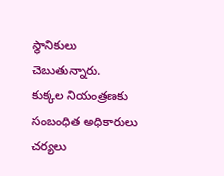స్థానికులు చెబుతున్నారు.
కుక్కల నియంత్రణకు సంబంధిత అధికారులు చర్యలు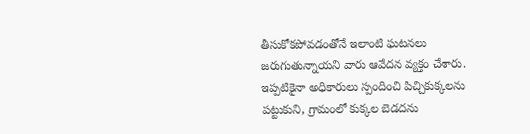తీసుకోకపోవడంతోనే ఇలాంటి ఘటనలు జరుగుతున్నాయని వారు ఆవేదన వ్యక్తం చేశారు. ఇప్పటికైనా అధికారులు స్పందించి పిచ్చికుక్కలను పట్టుకుని, గ్రామంలో కుక్కల బెడదను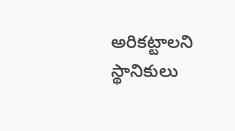అరికట్టాలని స్థానికులు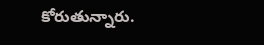కోరుతున్నారు.